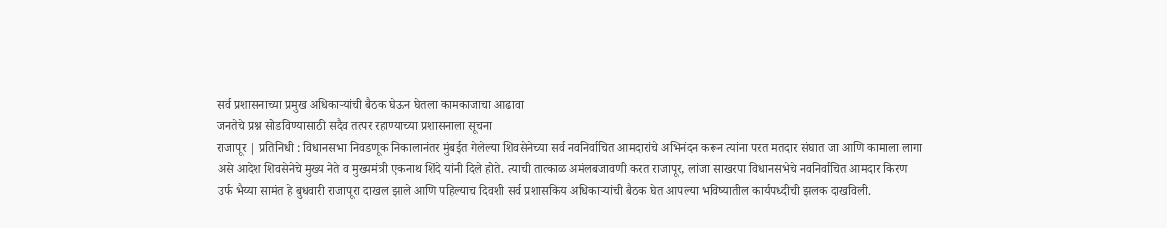सर्व प्रशासनाच्या प्रमुख अधिकाऱ्यांची बैठक घेऊन घेतला कामकाजाचा आढावा
जनतेचे प्रश्न सोडविण्यासाठी सदैव तत्पर रहाण्याच्या प्रशासनाला सूचना
राजापूर | प्रतिनिधी : विधानसभा निवडणूक निकालानंतर मुंबईत गेलेल्या शिवसेनेच्या सर्व नवनिर्वाचित आमदारांचे अभिनंदन करून त्यांना परत मतदार संघात जा आणि कामाला लागा असे आदेश शिवसेनेचे मुख्य नेते व मुख्यमंत्री एकनाथ शिंदे यांनी दिले होते. त्याची तात्काळ अमंलबजावणी करत राजापूर, लांजा साखरपा विधानसभेचे नवनिर्वाचित आमदार किरण उर्फ भैय्या सामंत हे बुधवारी राजापूरा दाखल झाले आणि पहिल्याच दिवशी सर्व प्रशासकिय अधिकाऱ्यांची बैठक घेत आपल्या भविष्यातील कार्यपध्दीची झलक दाखविली.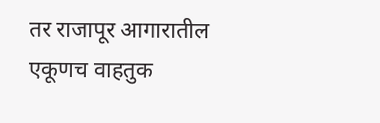तर राजापूर आगारातील एकूणच वाहतुक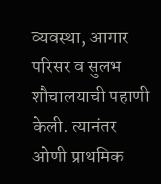व्यवस्था, आगार परिसर व सुलभ शौचालयाची पहाणी केली. त्यानंतर ओणी प्राथमिक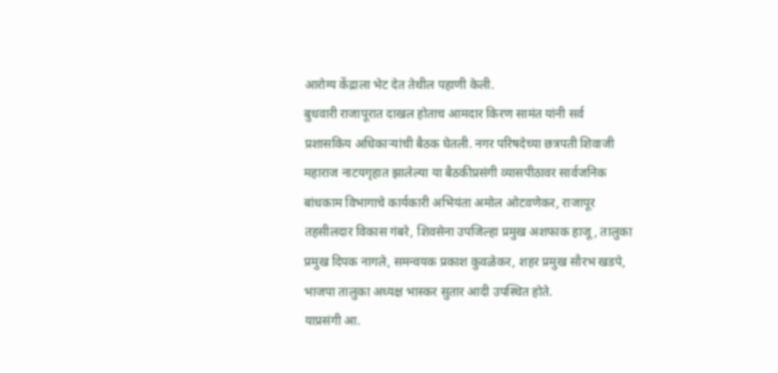आरोग्य केंद्राला भेट देत तेथील पहाणी केली.
बुधवारी राजापूरात दाखल होताच आमदार किरण सामंत यांनी सर्व प्रशासकिय अधिकाऱ्यांची बैठक घेतली. नगर परिषदेच्या छत्रपती शिवाजी महाराज नाटयगृहात झालेल्या या बैठकीप्रसंगी व्यासपीठावर सार्वजनिक बांधकाम विभागाचे कार्यकारी अभियंता अमोल ओटवणेकर, राजापूर तहसीलदार विकास गंबरे, शिवसेना उपजिल्हा प्रमुख अशफाक हाजू, तालुका प्रमुख दिपक नागले, समन्वयक प्रकाश कुवळेकर, शहर प्रमुख सौरभ खडपे, भाजपा तालुका अध्यक्ष भास्कर सुतार आदी उपस्थित होते.
याप्रसंगी आ.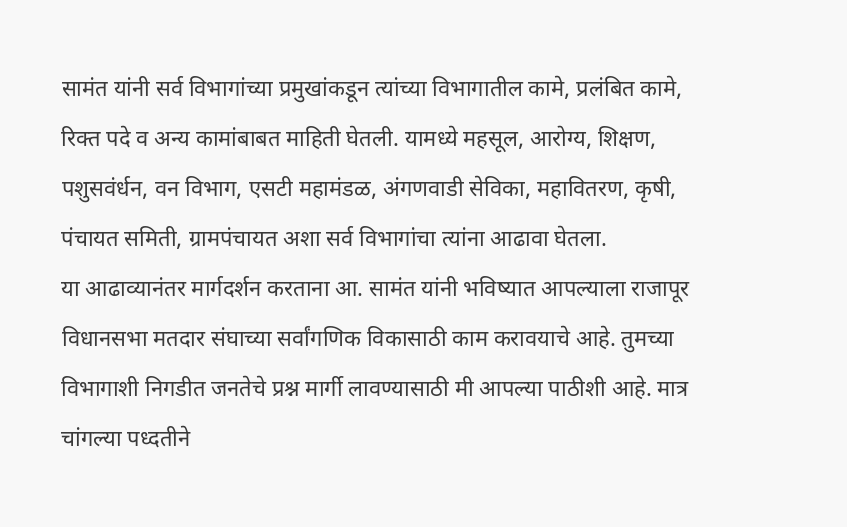सामंत यांनी सर्व विभागांच्या प्रमुखांकडून त्यांच्या विभागातील कामे, प्रलंबित कामे, रिक्त पदे व अन्य कामांबाबत माहिती घेतली. यामध्ये महसूल, आरोग्य, शिक्षण, पशुसवंर्धन, वन विभाग, एसटी महामंडळ, अंगणवाडी सेविका, महावितरण, कृषी, पंचायत समिती, ग्रामपंचायत अशा सर्व विभागांचा त्यांना आढावा घेतला.
या आढाव्यानंतर मार्गदर्शन करताना आ. सामंत यांनी भविष्यात आपल्याला राजापूर विधानसभा मतदार संघाच्या सर्वांगणिक विकासाठी काम करावयाचे आहे. तुमच्या विभागाशी निगडीत जनतेचे प्रश्न मार्गी लावण्यासाठी मी आपल्या पाठीशी आहे. मात्र चांगल्या पध्दतीने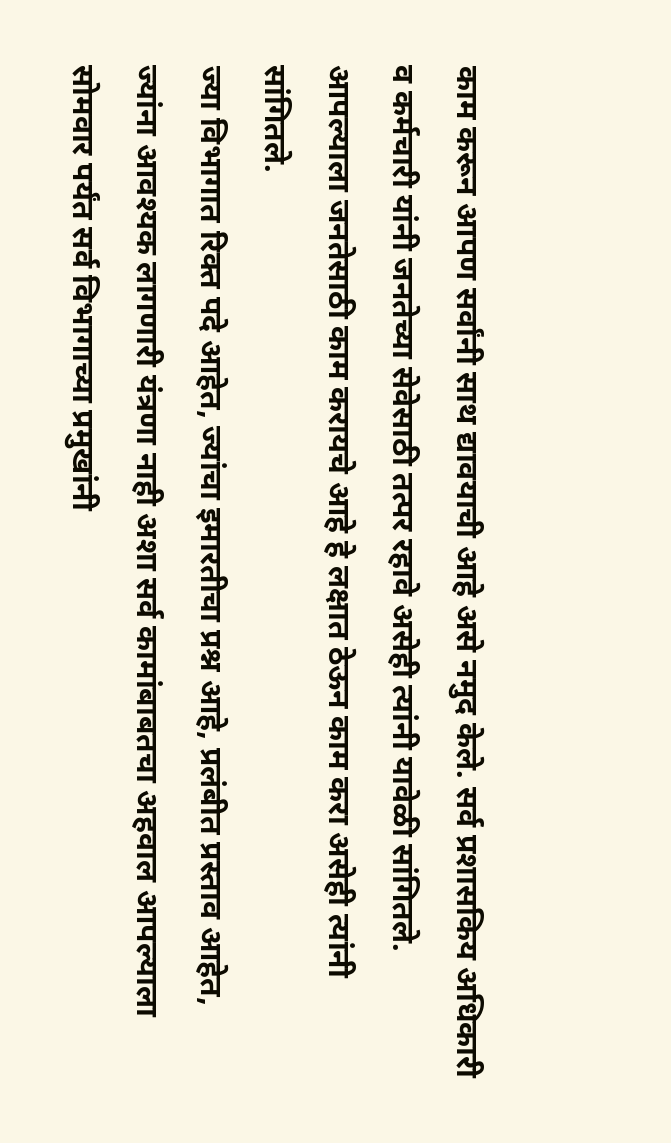काम करून आपण सर्वांनी साथ द्यावयाची आहे असे नमुद केले. सर्व प्रशासकिय अधिकारी व कर्मचारी यांनी जनतेच्या सेवेसाठी तत्पर रहावे असेही त्यांनी यावेळी सांगितले. आपल्याला जनतेसाठी काम करायचे आहे हे लक्षात ठेऊन काम करा असेही त्यांनी सांगितले.
ज्या विभागात रिक्त पदे आहेत, ज्यांचा इमारतीचा प्रश्न आहे, प्रलंबीत प्रस्ताव आहेत, ज्यांना आवश्यक लागणारी यंत्रणा नाही अशा सर्व कामांबाबतचा अहवाल आपल्याला सोमवार पर्यंत सर्व विभागाच्या प्रमुखांनी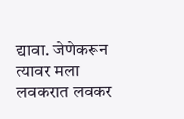द्यावा. जेणेकरून त्यावर मला लवकरात लवकर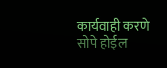कार्यवाही करणे सोपे होईल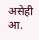असेही आ.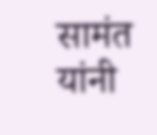सामंत यांनी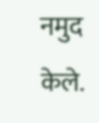नमुद केले.